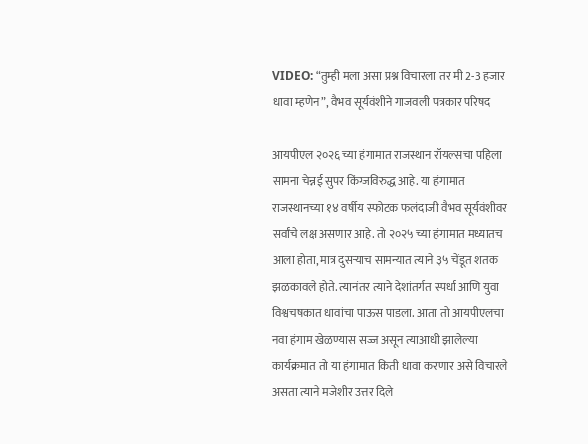VIDEO: “तुम्ही मला असा प्रश्न विचारला तर मी 2-3 हजार धावा म्हणेन”, वैभव सूर्यवंशीने गाजवली पत्रकार परिषद

आयपीएल २०२६ च्या हंगामात राजस्थान रॉयल्सचा पहिला सामना चेन्नई सुपर किंग्जविरुद्ध आहे. या हंगामात राजस्थानच्या १४ वर्षीय स्फोटक फलंदाजी वैभव सूर्यवंशीवर सर्वांचे लक्ष असणार आहे. तो २०२५ च्या हंगामात मध्यातच आला होता, मात्र दुसऱ्याच सामन्यात त्याने ३५ चेंडूत शतक झळकावले होते. त्यानंतर त्याने देशांतर्गत स्पर्धा आणि युवा विश्वचषकात धावांचा पाऊस पाडला. आता तो आयपीएलचा नवा हंगाम खेळण्यास सज्ज असून त्याआधी झालेल्या कार्यक्रमात तो या हंगामात किती धावा करणार असे विचारले असता त्याने मजेशीर उत्तर दिले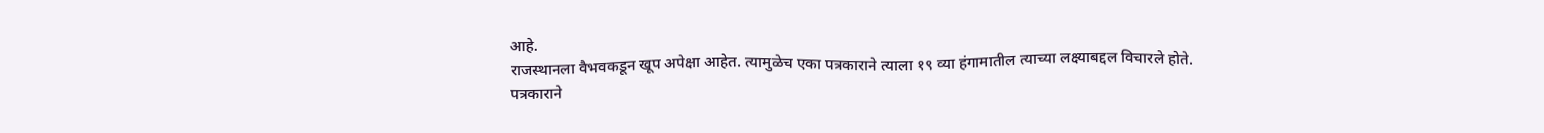आहे.
राजस्थानला वैभवकडून खूप अपेक्षा आहेत. त्यामुळेच एका पत्रकाराने त्याला १९ व्या हंगामातील त्याच्या लक्ष्याबद्दल विचारले होते. पत्रकाराने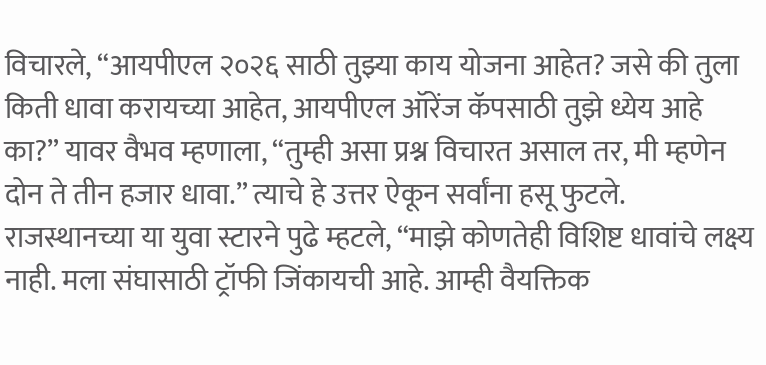विचारले, “आयपीएल २०२६ साठी तुझ्या काय योजना आहेत? जसे की तुला किती धावा करायच्या आहेत, आयपीएल ऑरेंज कॅपसाठी तुझे ध्येय आहे का?” यावर वैभव म्हणाला, “तुम्ही असा प्रश्न विचारत असाल तर, मी म्हणेन दोन ते तीन हजार धावा.” त्याचे हे उत्तर ऐकून सर्वांना हसू फुटले.
राजस्थानच्या या युवा स्टारने पुढे म्हटले, “माझे कोणतेही विशिष्ट धावांचे लक्ष्य नाही. मला संघासाठी ट्रॉफी जिंकायची आहे. आम्ही वैयक्तिक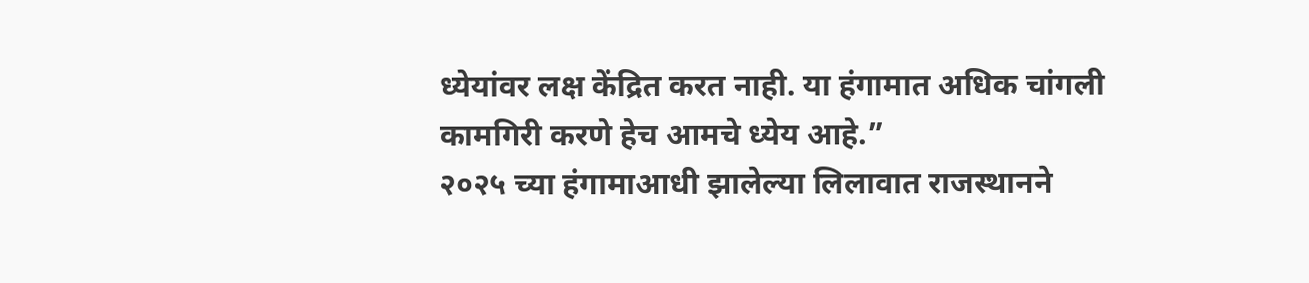ध्येयांवर लक्ष केंद्रित करत नाही. या हंगामात अधिक चांगली कामगिरी करणे हेच आमचे ध्येय आहे.”
२०२५ च्या हंगामाआधी झालेल्या लिलावात राजस्थानने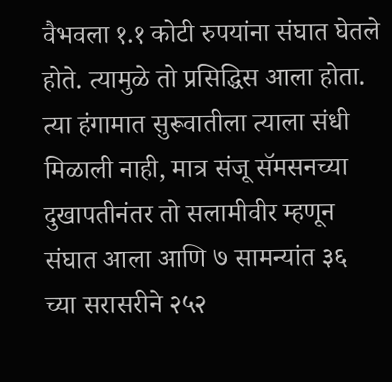वैभवला १.१ कोटी रुपयांना संघात घेतले होते. त्यामुळे तो प्रसिद्धिस आला होता. त्या हंगामात सुरूवातीला त्याला संधी मिळाली नाही, मात्र संजू सॅमसनच्या दुखापतीनंतर तो सलामीवीर म्हणून संघात आला आणि ७ सामन्यांत ३६ च्या सरासरीने २५२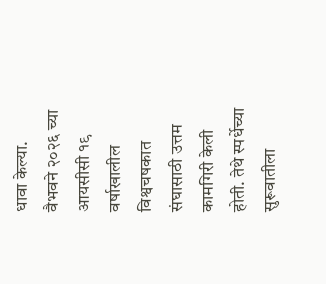धावा केल्या.
वैभवने २०२६ च्या आयसीसी १९ वर्षाखालील विश्वचषकात संघासाठी उत्तम कामगिरी केली होती. तेथे स्पर्धेच्या सुरूवातीला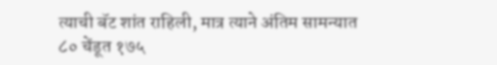त्याची बॅट शांत राहिली, मात्र त्याने अंतिम सामन्यात ८० चेंडूत १७५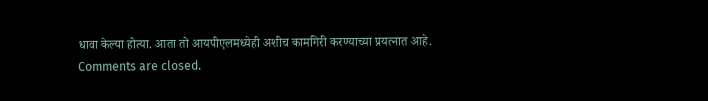धावा केल्या होत्या. आता तो आयपीएलमध्येही अशीच कामगिरी करण्याच्या प्रयत्नात आहे.
Comments are closed.